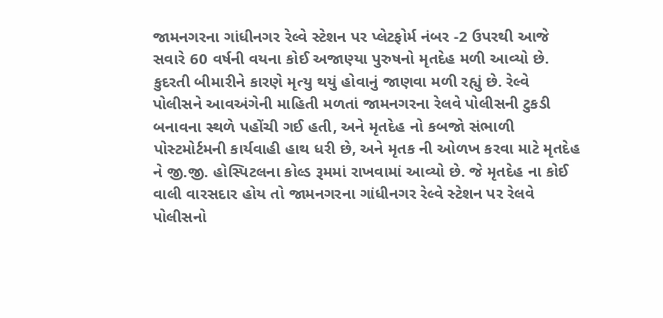જામનગરના ગાંધીનગર રેલ્વે સ્ટેશન પર પ્લેટફોર્મ નંબર -2 ઉપરથી આજે સવારે 60 વર્ષની વયના કોઈ અજાણ્યા પુરુષનો મૃતદેહ મળી આવ્યો છે. કુદરતી બીમારીને કારણે મૃત્યુ થયું હોવાનું જાણવા મળી રહ્યું છે. રેલ્વે પોલીસને આવઅંગેની માહિતી મળતાં જામનગરના રેલવે પોલીસની ટુકડી બનાવના સ્થળે પહોંચી ગઈ હતી, અને મૃતદેહ નો કબજો સંભાળી પોસ્ટમોર્ટમની કાર્યવાહી હાથ ધરી છે, અને મૃતક ની ઓળખ કરવા માટે મૃતદેહ ને જી.જી. હોસ્પિટલના કોલ્ડ રૂમમાં રાખવામાં આવ્યો છે. જે મૃતદેહ ના કોઈ વાલી વારસદાર હોય તો જામનગરના ગાંધીનગર રેલ્વે સ્ટેશન પર રેલવે પોલીસનો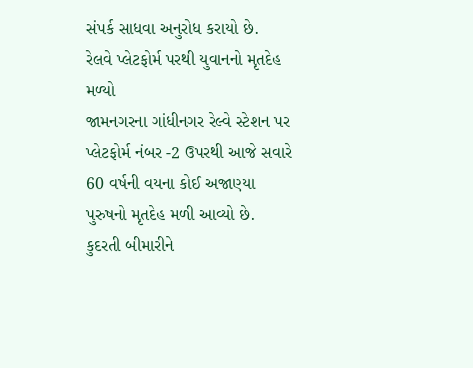સંપર્ક સાધવા અનુરોધ કરાયો છે.
રેલવે પ્લેટફોર્મ પરથી યુવાનનો મૃતદેહ મળ્યો
જામનગરના ગાંધીનગર રેલ્વે સ્ટેશન પર પ્લેટફોર્મ નંબર -2 ઉપરથી આજે સવારે 60 વર્ષની વયના કોઈ અજાણ્યા પુરુષનો મૃતદેહ મળી આવ્યો છે. કુદરતી બીમારીને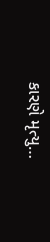કારણે મૃત્યુ…